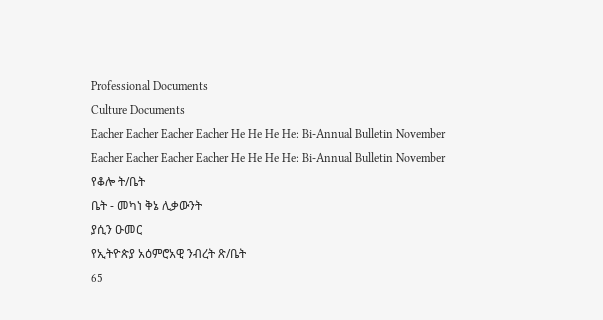Professional Documents
Culture Documents
Eacher Eacher Eacher Eacher He He He He: Bi-Annual Bulletin November
Eacher Eacher Eacher Eacher He He He He: Bi-Annual Bulletin November
የቆሎ ት/ቤት
ቤት - መካነ ቅኔ ሊቃውንት
ያሲን ዑመር
የኢትዮጵያ አዕምሮአዊ ንብረት ጽ/ቤት
65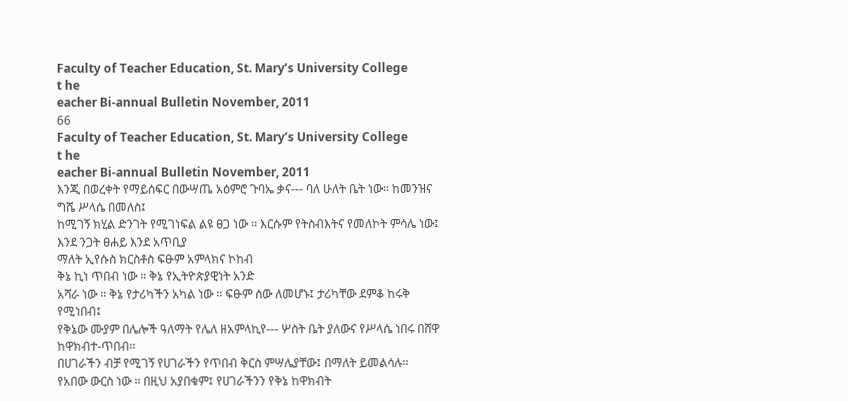Faculty of Teacher Education, St. Mary’s University College
t he
eacher Bi-annual Bulletin November, 2011
66
Faculty of Teacher Education, St. Mary’s University College
t he
eacher Bi-annual Bulletin November, 2011
እንጂ በወረቀት የማይሰፍር በውሣጤ አዕምሮ ጉባኤ ቃና--- ባለ ሁለት ቤት ነው፡፡ ከመንዝና ግሼ ሥላሴ በመለስ፤
ከሚገኝ ክሂል ድንገት የሚገነፍል ልዩ ፀጋ ነው ፡፡ እርሱም የትስብእትና የመለኮት ምሳሌ ነው፤ እንደ ንጋት ፀሐይ እንደ አጥቢያ
ማለት ኢየሱስ ክርስቶስ ፍፁም አምላክና ኮከብ
ቅኔ ኪነ ጥበብ ነው ፡፡ ቅኔ የኢትዮጵያዊነት አንድ
አሻራ ነው ፡፡ ቅኔ የታሪካችን አካል ነው ፡፡ ፍፁም ሰው ለመሆኑ፤ ታሪካቸው ደምቆ ከሩቅ የሚነበብ፤
የቅኔው ሙያም በሌሎች ዓለማት የሌለ ዘአምላኪየ--- ሦስት ቤት ያለውና የሥላሴ ነበሩ በሸዋ ከዋክብተ-ጥበብ፡፡
በሀገራችን ብቻ የሚገኝ የሀገራችን የጥበብ ቅርስ ምሣሌያቸው፤ በማለት ይመልሳሉ፡፡
የአበው ውርስ ነው ፡፡ በዚህ አያበቁም፤ የሀገራችንን የቅኔ ከዋክብት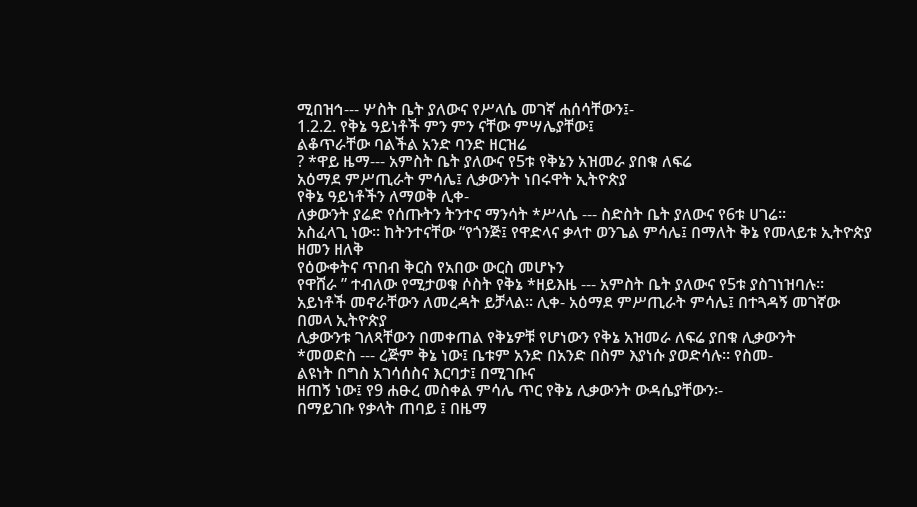ሚበዝኅ--- ሦስት ቤት ያለውና የሥላሴ መገኛ ሐሰሳቸውን፤-
1.2.2. የቅኔ ዓይነቶች ምን ምን ናቸው ምሣሌያቸው፤
ልቆጥራቸው ባልችል አንድ ባንድ ዘርዝሬ
? *ዋይ ዜማ--- አምስት ቤት ያለውና የ5ቱ የቅኔን አዝመራ ያበቁ ለፍሬ
አዕማደ ምሥጢራት ምሳሌ፤ ሊቃውንት ነበሩዋት ኢትዮጵያ
የቅኔ ዓይነቶችን ለማወቅ ሊቀ-
ለቃውንት ያሬድ የሰጡትን ትንተና ማንሳት *ሥላሴ --- ስድስት ቤት ያለውና የ6ቱ ሀገሬ፡፡
አስፈላጊ ነው፡፡ ከትንተናቸው “የጎንጅ፤ የዋድላና ቃላተ ወንጌል ምሳሌ፤ በማለት ቅኔ የመላይቱ ኢትዮጵያ ዘመን ዘለቅ
የዕውቀትና ጥበብ ቅርስ የአበው ውርስ መሆኑን
የዋሸራ ” ተብለው የሚታወቁ ሶስት የቅኔ *ዘይእዜ --- አምስት ቤት ያለውና የ5ቱ ያስገነዝባሉ፡፡
አይነቶች መኖራቸውን ለመረዳት ይቻላል፡፡ ሊቀ- አዕማደ ምሥጢራት ምሳሌ፤ በተጓዳኝ መገኛው በመላ ኢትዮጵያ
ሊቃውንቱ ገለጻቸውን በመቀጠል የቅኔዎቹ የሆነውን የቅኔ አዝመራ ለፍሬ ያበቁ ሊቃውንት
*መወድስ --- ረጅም ቅኔ ነው፤ ቤቱም አንድ በአንድ በስም እያነሱ ያወድሳሉ፡፡ የስመ-
ልዩነት በግስ አገሳሰስና እርባታ፤ በሚገቡና
ዘጠኝ ነው፤ የ9 ሐፁረ መስቀል ምሳሌ ጥር የቅኔ ሊቃውንት ውዳሴያቸውን፡-
በማይገቡ የቃላት ጠባይ ፤ በዜማ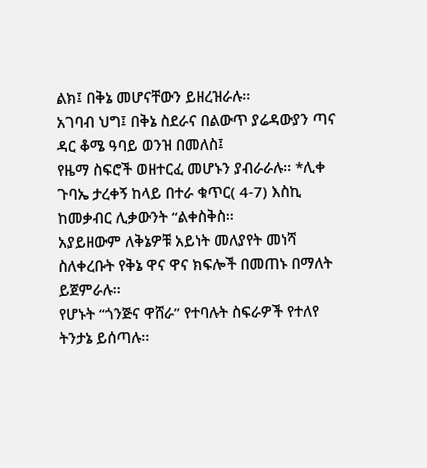ልክ፤ በቅኔ መሆናቸውን ይዘረዝራሉ፡፡
አገባብ ህግ፤ በቅኔ ስደራና በልውጥ ያሬዳውያን ጣና ዳር ቆሜ ዓባይ ወንዝ በመለስ፤
የዜማ ስፍሮች ወዘተርፈ መሆኑን ያብራራሉ፡፡ *ሊቀ ጉባኤ ታረቀኝ ከላይ በተራ ቁጥር( 4-7) እስኪ ከመቃብር ሊቃውንት “ልቀስቅስ፡፡
አያይዘውም ለቅኔዎቹ አይነት መለያየት መነሻ ስለቀረቡት የቅኔ ዋና ዋና ክፍሎች በመጠኑ በማለት ይጀምራሉ፡፡
የሆኑት “ጎንጅና ዋሸራ” የተባሉት ስፍራዎች የተለየ ትንታኔ ይሰጣሉ፡፡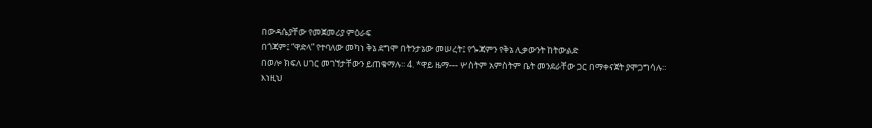በውዳሴያቸው የመጀመሪያ ምዕራፍ
በጎጃም፤ “ዋድላ” የተባለው መካነ ቅኔ ደግሞ በትንታኔው መሠረት፤ የጐጃምን የቅኔ ሊቃውንት ከትውልድ
በወሎ ክፍለ ሀገር መገኘታቸውን ይጠቁማሉ፡፡ 4. *ዋይ ዜማ--- ሦስትም አምስትም ቤት መንደራቸው ጋር በማቀናጀት ያሞጋግሳሉ፡፡
እነዚህ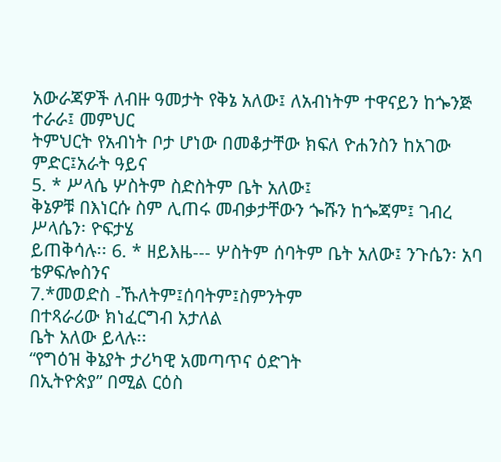አውራጃዎች ለብዙ ዓመታት የቅኔ አለው፤ ለአብነትም ተዋናይን ከጐንጅ ተራራ፤ መምህር
ትምህርት የአብነት ቦታ ሆነው በመቆታቸው ክፍለ ዮሐንስን ከአገው ምድር፤አራት ዓይና
5. * ሥላሴ ሦስትም ስድስትም ቤት አለው፤
ቅኔዎቹ በእነርሱ ስም ሊጠሩ መብቃታቸውን ጐሹን ከጐጃም፤ ገብረ ሥላሴን፡ ዮፍታሄ
ይጠቅሳሉ፡፡ 6. * ዘይእዜ--- ሦስትም ሰባትም ቤት አለው፤ ንጉሴን፡ አባ ቴዎፍሎስንና
7.*መወድስ -ኹለትም፤ሰባትም፤ስምንትም
በተጻራሪው ክነፈርግብ አታለል
ቤት አለው ይላሉ፡፡
“የግዕዝ ቅኔያት ታሪካዊ አመጣጥና ዕድገት
በኢትዮጵያ” በሚል ርዕስ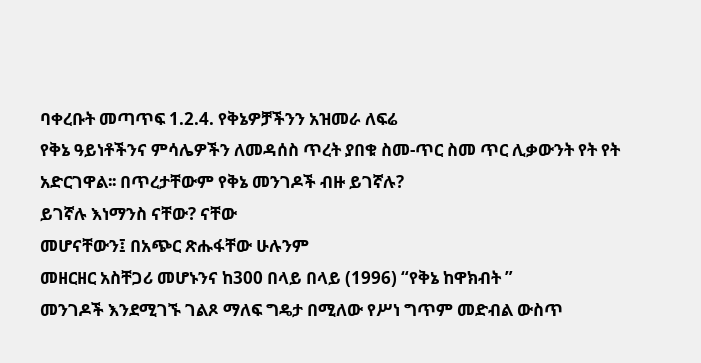ባቀረቡት መጣጥፍ 1.2.4. የቅኔዎቻችንን አዝመራ ለፍሬ
የቅኔ ዓይነቶችንና ምሳሌዎችን ለመዳሰስ ጥረት ያበቁ ስመ-ጥር ስመ ጥር ሊቃውንት የት የት
አድርገዋል፡፡ በጥረታቸውም የቅኔ መንገዶች ብዙ ይገኛሉ?
ይገኛሉ እነማንስ ናቸው? ናቸው
መሆናቸውን፤ በአጭር ጽሑፋቸው ሁሉንም
መዘርዘር አስቸጋሪ መሆኑንና ከ300 በላይ በላይ (1996) “የቅኔ ከዋክብት ”
መንገዶች እንደሚገኙ ገልጾ ማለፍ ግዴታ በሚለው የሥነ ግጥም መድብል ውስጥ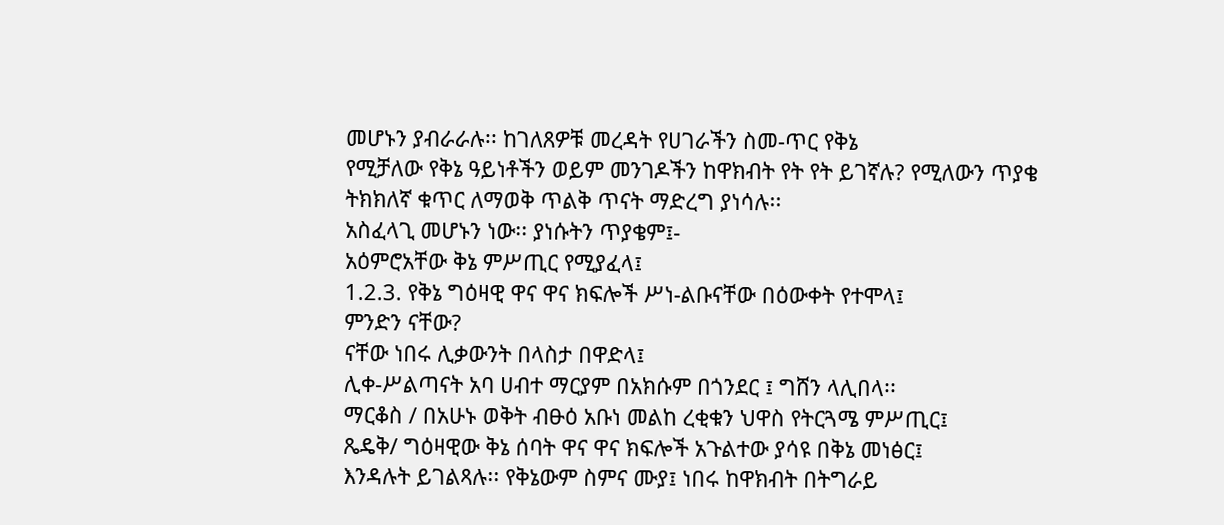መሆኑን ያብራራሉ፡፡ ከገለጸዎቹ መረዳት የሀገራችን ስመ-ጥር የቅኔ
የሚቻለው የቅኔ ዓይነቶችን ወይም መንገዶችን ከዋክብት የት የት ይገኛሉ? የሚለውን ጥያቄ
ትክክለኛ ቁጥር ለማወቅ ጥልቅ ጥናት ማድረግ ያነሳሉ፡፡
አስፈላጊ መሆኑን ነው፡፡ ያነሱትን ጥያቄም፤-
አዕምሮአቸው ቅኔ ምሥጢር የሚያፈላ፤
1.2.3. የቅኔ ግዕዛዊ ዋና ዋና ክፍሎች ሥነ-ልቡናቸው በዕውቀት የተሞላ፤
ምንድን ናቸው?
ናቸው ነበሩ ሊቃውንት በላስታ በዋድላ፤
ሊቀ-ሥልጣናት አባ ሀብተ ማርያም በአክሱም በጎንደር ፤ ግሸን ላሊበላ፡፡
ማርቆስ / በአሁኑ ወቅት ብፁዕ አቡነ መልከ ረቂቁን ህዋስ የትርጓሜ ምሥጢር፤
ጼዴቅ/ ግዕዛዊው ቅኔ ሰባት ዋና ዋና ክፍሎች አጉልተው ያሳዩ በቅኔ መነፅር፤
እንዳሉት ይገልጻሉ፡፡ የቅኔውም ስምና ሙያ፤ ነበሩ ከዋክብት በትግራይ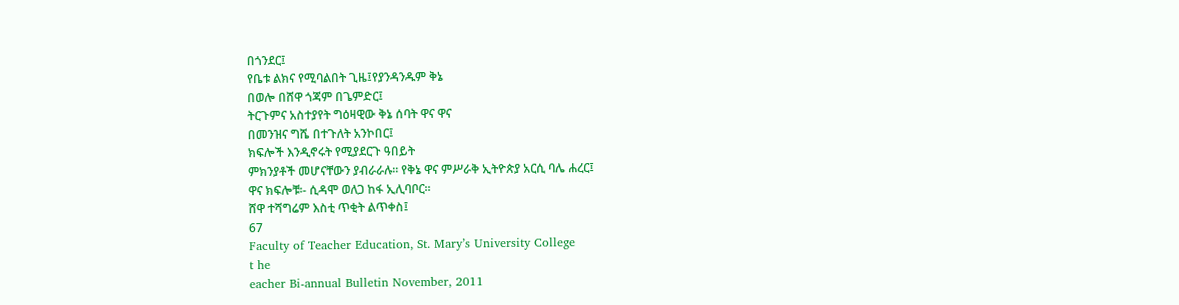በጎንደር፤
የቤቱ ልክና የሚባልበት ጊዜ፤የያንዳንዱም ቅኔ
በወሎ በሸዋ ጎጃም በጌምድር፤
ትርጉምና አስተያየት ግዕዛዊው ቅኔ ሰባት ዋና ዋና
በመንዝና ግሼ በተጉለት አንኮበር፤
ክፍሎች እንዲኖሩት የሚያደርጉ ዓበይት
ምክንያቶች መሆናቸውን ያብራራሉ፡፡ የቅኔ ዋና ምሥራቅ ኢትዮጵያ አርሲ ባሌ ሐረር፤
ዋና ክፍሎቹ፡- ሲዳሞ ወለጋ ከፋ ኢሊባቦር፡፡
ሸዋ ተሻግሬም እስቲ ጥቂት ልጥቀስ፤
67
Faculty of Teacher Education, St. Mary’s University College
t he
eacher Bi-annual Bulletin November, 2011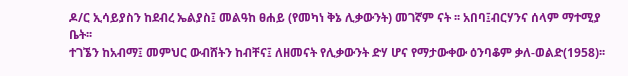ዶ/ር ኢሳይያስን ከደብረ ኤልያስ፤ መልዓከ ፀሐይ (የመካነ ቅኔ ሊቃውንት) መገኛም ናት ፡፡ አበባ፤ብርሃንና ሰላም ማተሚያ ቤት፡፡
ተገኜን ከአብማ፤ መምህር ውብሸትን ከብቸና፤ ለዘመናት የሊቃውንት ድሃ ሆና የማታውቀው ዕንባቆም ቃለ-ወልድ(1958)፡፡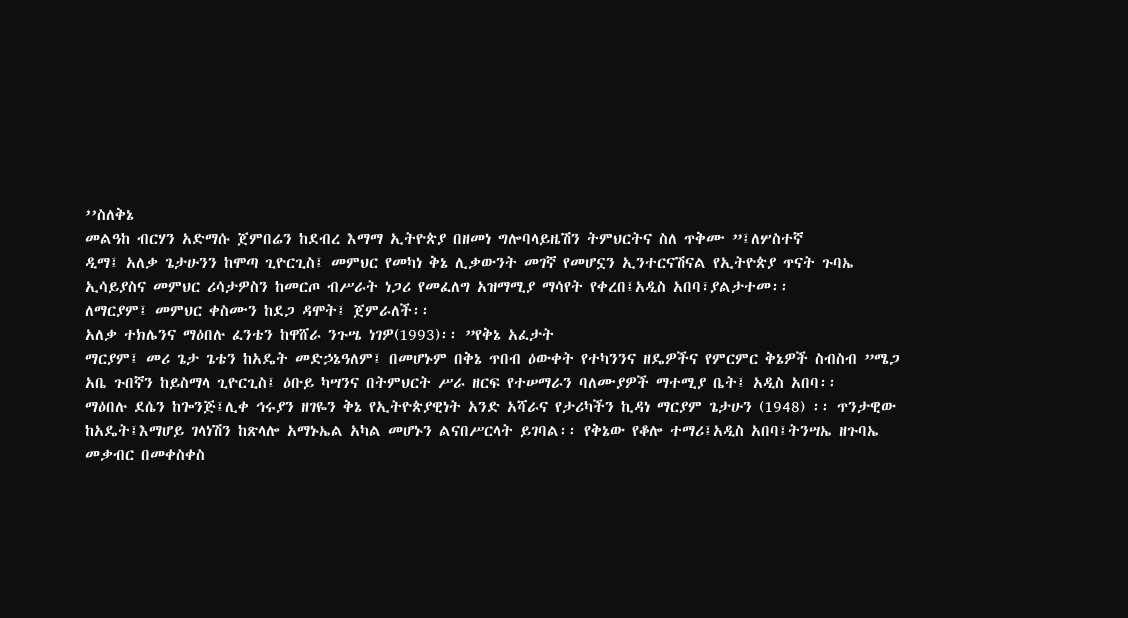’’ስለቅኔ
መልዓከ ብርሃን አድማሱ ጀምበሬን ከደብረ እማማ ኢትዮጵያ በዘመነ ግሎባላይዜሽን ትምህርትና ስለ ጥቅሙ ”፤ለሦስተኛ
ዲማ፤ አለቃ ጌታሁንን ከሞጣ ጊዮርጊስ፤ መምህር የመካነ ቅኔ ሊቃውንት መገኛ የመሆኗን ኢንተርናሽናል የኢትዮጵያ ጥናት ጉባኤ
ኢሳይያስና መምህር ሪሳታዎስን ከመርጦ ብሥራት ነጋሪ የመፈለግ አዝማሚያ ማሳየት የቀረበ፤አዲስ አበባ፣ያልታተመ፡፡
ለማርያም፤ መምህር ቀስሙን ከደጋ ዳሞት፤ ጀምራለች፡፡
አለቃ ተክሌንና ማዕበሉ ፈንቴን ከዋሸራ ንጉሤ ነገዎ(1993)፡፡ ”የቅኔ አፈታት
ማርያም፤ መሪ ጌታ ጌቴን ከአዴት መድኃኔዓለም፤ በመሆኑም በቅኔ ጥበብ ዕውቀት የተካንንና ዘዴዎችና የምርምር ቅኔዎች ስብስብ ”ሜጋ
አቤ ጉበኛን ከይስማላ ጊዮርጊስ፤ ዕቡይ ካሣንና በትምህርት ሥራ ዘርፍ የተሠማራን ባለሙያዎች ማተሚያ ቤት፤ አዲስ አበባ፡፡
ማዕበሉ ደሴን ከጐንጅ፤ሊቀ ኅሩያን ዘገዬን ቅኔ የኢትዮጵያዊነት አንድ አሻራና የታሪካችን ኪዳነ ማርያም ጌታሁን (1948) ፡፡ ጥንታዊው
ከአዴት፤እማሆይ ገላነሽን ከጽላሎ አማኑኤል አካል መሆኑን ልናበሥርላት ይገባል፡፡ የቅኔው የቆሎ ተማሪ፤አዲስ አበባ፤ትንሣኤ ዘጉባኤ
መቃብር በመቀስቀስ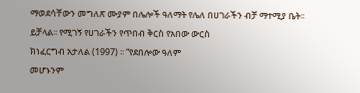ማወደሳቸውን መግለጽ ሙያም በሌሎች ዓለማት የሌለ በሀገራችን ብቻ ማተሚያ ቤት፡፡
ይቻላል፡፡ የሚገኝ የሀገራችን የጥበብ ቅርስ የአበው ውርስ
ክነፈርግብ አታለል (1997) ፡፡ “የደበሎው ዓለም
መሆኑንም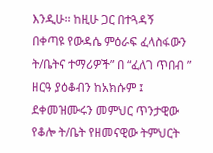እንዲሁ፡፡ ከዚሁ ጋር በተጓዳኝ
በቀጣዩ የውዳሴ ምዕራፍ ፈላስፋውን ት/ቤትና ተማሪዎች” በ “ፈለገ ጥበብ ”
ዘርዓ ያዕቆብን ከአክሱም ፤ ደቀመዝሙሩን መምህር ጥንታዊው የቆሎ ት/ቤት የዘመናዊው ትምህርት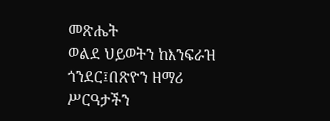መጽሔት
ወልደ ህይወትን ከእንፍራዝ ጎንደር፤በጽዮን ዘማሪ ሥርዓታችን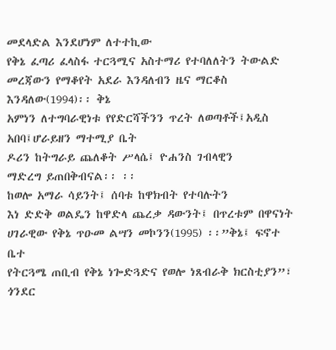መደላድል እንደሆነም ለተተኪው
የቅኔ ፈጣሪ ፈላስፋ ተርጓሚና አስተማሪ የተባለለትን ትውልድ መረጃውን የማቆየት አደራ እንዳለብን ዜና ማርቆስ እንዳለው(1994)፡፡ ቅኔ
አምነን ለተግባራዊነቱ የየድርሻችንን ጥረት ለወጣቶች፤አዲስ አበባ፤ሆራይዘን ማተሚያ ቤት
ዶሪን ከትግራይ ጨለቆት ሥላሴ፤ ዮሐንስ ገብላዊን
ማድረግ ይጠበቅብናል፡፡ ፡፡
ከወሎ አማራ ሳይንት፤ ሰባቱ ከዋክብት የተባሉትን
እነ ድድቅ ወልዴን ከዋድላ ጨረቃ ዳውንት፤ በጥረቱም በዋናነት ሀገራዊው የቅኔ ጥዑመ ልሣን መኮንን(1995) ፡፡”ቅኔ፤ ፍኖተ ቤተ
የትርጓሜ ጠቢብ የቅኔ ነጐድጓድና የወሎ ነጸብራቅ ክርስቲያን”፣ ጎንደር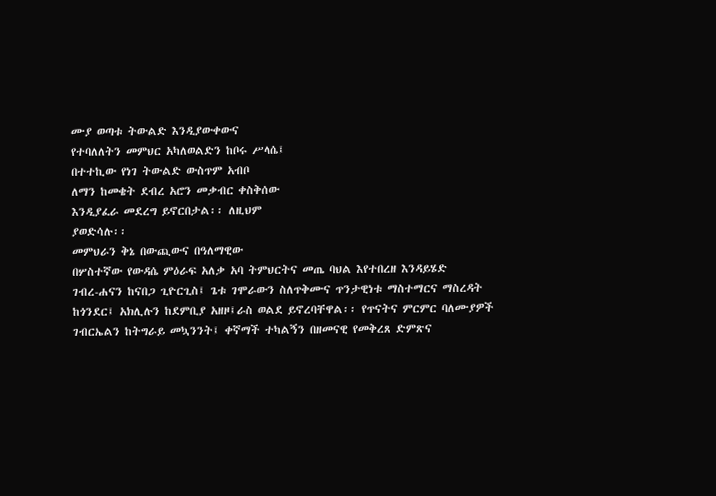ሙያ ወጣቱ ትውልድ እንዲያውቀውና
የተባለለትን መምህር አካለወልድን ከቦሩ ሥላሴ፤
በተተኪው የነገ ትውልድ ውስጥም አብቦ
ለማን ከመቄት ደብረ አሮን መቃብር ቀስቅሰው
እንዲያፈራ መደረግ ይኖርበታል፡፡ ለዚህም
ያወድሳሉ፡፡
መምህራን ቅኔ በውጪውና በዓለማዊው
በሦስተኛው የውዳሴ ምዕራፍ አለቃ አባ ትምህርትና መጤ ባህል እየተበረዘ እንዳይሄድ
ገብረ-ሐናን ከናበጋ ጊዮርጊስ፤ ጌቱ ገሞራውን ስለጥቅሙና ጥንታዊነቱ ማስተማርና ማስረዳት
ከጎንደር፤ አክሊሉን ከደምቢያ አዘዞ፤ራስ ወልደ ይኖረባቸዋል፡፡ የጥናትና ምርምር ባለሙያዎች
ገብርኤልን ከትግራይ መኳንንት፤ ቀኛማች ተካልኝን በዘመናዊ የመቅረጸ ድምጽና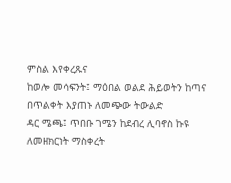ምስል እየቀረጹና
ከወሎ መሳፍንት፤ ማዕበል ወልደ ሕይወትን ከጣና በጥልቀት እያጠኑ ለመጭው ትውልድ
ዳር ሜጫ፤ ጥበቡ ገሜን ከደብረ ሊባኖስ ኩዩ
ለመዘክርነት ማስቀረት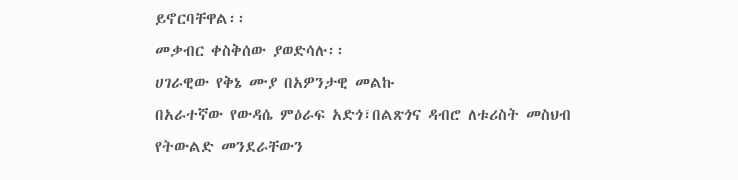ይኖርባቸዋል፡፡
መቃብር ቀስቅሰው ያወድሳሉ፡፡
ሀገራዊው የቅኔ ሙያ በአዎንታዊ መልኩ
በአራተኛው የውዳሴ ምዕራፍ አድጎ፣በልጽጎና ዳብሮ ለቱሪስት መስህብ
የትውልድ መንደራቸውን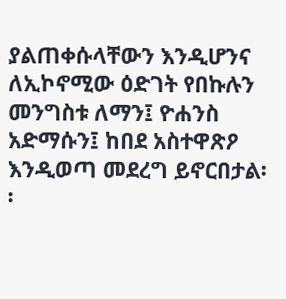ያልጠቀሱላቸውን እንዲሆንና ለኢኮኖሚው ዕድገት የበኩሉን
መንግስቱ ለማን፤ ዮሐንስ አድማሱን፤ ከበደ አስተዋጽዖ እንዲወጣ መደረግ ይኖርበታል፡፡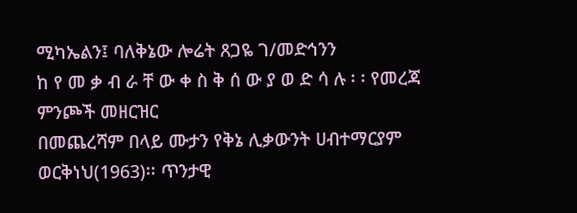ሚካኤልን፤ ባለቅኔው ሎሬት ጸጋዬ ገ/መድኅንን
ከ የ መ ቃ ብ ራ ቸ ው ቀ ስ ቅ ሰ ው ያ ወ ድ ሳ ሉ ፡ ፡ የመረጃ ምንጮች መዘርዝር
በመጨረሻም በላይ ሙታን የቅኔ ሊቃውንት ሀብተማርያም ወርቅነህ(1963)፡፡ ጥንታዊ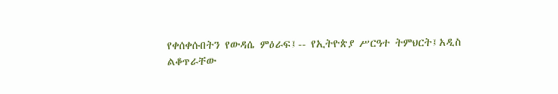የቀሰቀሱበትን የውዳሴ ምዕራፍ፤-- የኢትዮጵያ ሥርዓተ ትምህርት፤አዲስ
ልቆጥራቸው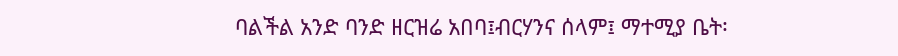ባልችል አንድ ባንድ ዘርዝሬ አበባ፤ብርሃንና ሰላም፤ ማተሚያ ቤት፡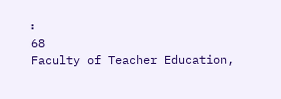፡
68
Faculty of Teacher Education,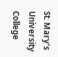St. Mary’s University College